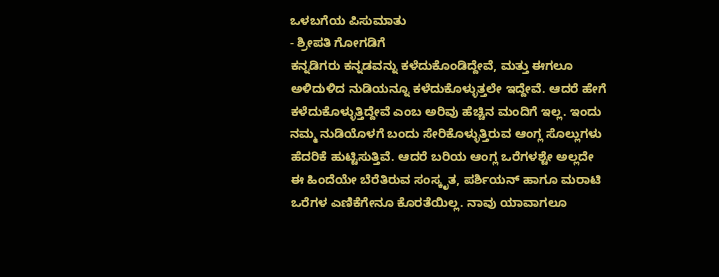ಒಳಬಗೆಯ ಪಿಸುಮಾತು
- ಶ್ರೀಪತಿ ಗೋಗಡಿಗೆ
ಕನ್ನಡಿಗರು ಕನ್ನಡವನ್ನು ಕಳೆದುಕೊಂಡಿದ್ದೇವೆ, ಮತ್ತು ಈಗಲೂ ಅಳಿದುಳಿದ ನುಡಿಯನ್ನೂ ಕಳೆದುಕೊಳ್ಳುತ್ತಲೇ ಇದ್ದೇವೆ. ಆದರೆ ಹೇಗೆ ಕಳೆದುಕೊಳ್ಳುತ್ತಿದ್ದೇವೆ ಎಂಬ ಅರಿವು ಹೆಚ್ಚಿನ ಮಂದಿಗೆ ಇಲ್ಲ. ಇಂದು ನಮ್ಮ ನುಡಿಯೊಳಗೆ ಬಂದು ಸೇರಿಕೊಳ್ಳುತ್ತಿರುವ ಆಂಗ್ಲ ಸೊಲ್ಲುಗಳು ಹೆದರಿಕೆ ಹುಟ್ಟಿಸುತ್ತಿವೆ. ಆದರೆ ಬರಿಯ ಆಂಗ್ಲ ಒರೆಗಳಶ್ಟೇ ಅಲ್ಲದೇ ಈ ಹಿಂದೆಯೇ ಬೆರೆತಿರುವ ಸಂಸ್ಕೃತ, ಪರ್ಶಿಯನ್ ಹಾಗೂ ಮರಾಟಿ ಒರೆಗಳ ಎಣಿಕೆಗೇನೂ ಕೊರತೆಯಿಲ್ಲ. ನಾವು ಯಾವಾಗಲೂ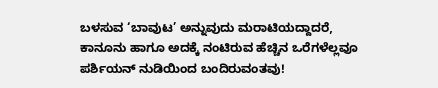ಬಳಸುವ ‘ಬಾವುಟ’ ಅನ್ನುವುದು ಮರಾಟಿಯದ್ದಾದರೆ, ಕಾನೂನು ಹಾಗೂ ಅದಕ್ಕೆ ನಂಟಿರುವ ಹೆಚ್ಚಿನ ಒರೆಗಳೆಲ್ಲವೂ ಪರ್ಶಿಯನ್ ನುಡಿಯಿಂದ ಬಂದಿರುವಂತವು!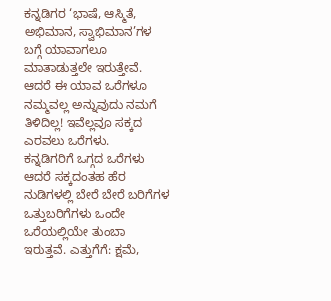ಕನ್ನಡಿಗರ ‘ಭಾಷೆ, ಆಸ್ಮಿತೆ, ಅಭಿಮಾನ, ಸ್ವಾಭಿಮಾನ’ಗಳ ಬಗ್ಗೆ ಯಾವಾಗಲೂ ಮಾತಾಡುತ್ತಲೇ ಇರುತ್ತೇವೆ. ಆದರೆ ಈ ಯಾವ ಒರೆಗಳೂ ನಮ್ಮವಲ್ಲ ಅನ್ನುವುದು ನಮಗೆ ತಿಳಿದಿಲ್ಲ! ಇವೆಲ್ಲವೂ ಸಕ್ಕದ ಎರವಲು ಒರೆಗಳು.
ಕನ್ನಡಿಗರಿಗೆ ಒಗ್ಗದ ಒರೆಗಳು
ಆದರೆ ಸಕ್ಕದಂತಹ ಹೆರ ನುಡಿಗಳಲ್ಲಿ ಬೇರೆ ಬೇರೆ ಬರಿಗೆಗಳ ಒತ್ತುಬರಿಗೆಗಳು ಒಂದೇ ಒರೆಯಲ್ಲಿಯೇ ತುಂಬಾ ಇರುತ್ತವೆ. ಎತ್ತುಗೆಗೆ: ಕ್ಷಮೆ,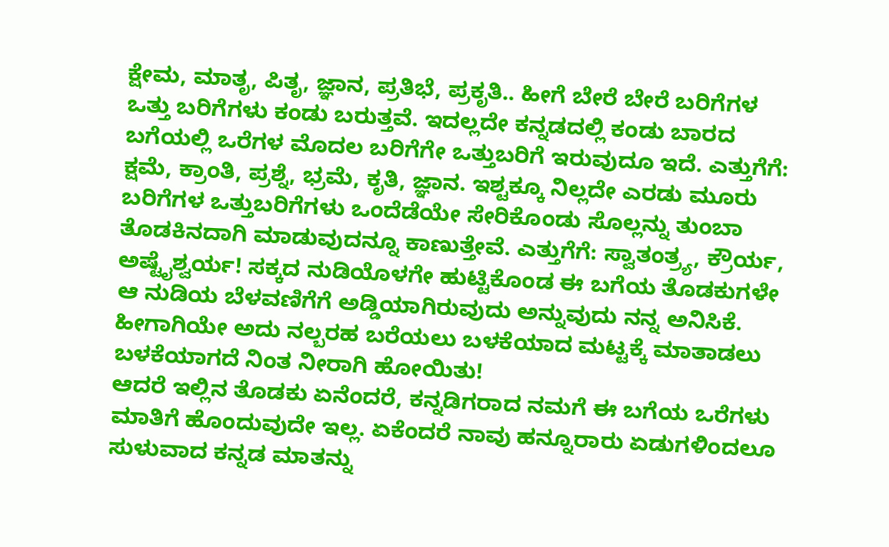ಕ್ಷೇಮ, ಮಾತೃ, ಪಿತೃ, ಜ್ಞಾನ, ಪ್ರತಿಭೆ, ಪ್ರಕೃತಿ.. ಹೀಗೆ ಬೇರೆ ಬೇರೆ ಬರಿಗೆಗಳ ಒತ್ತು ಬರಿಗೆಗಳು ಕಂಡು ಬರುತ್ತವೆ. ಇದಲ್ಲದೇ ಕನ್ನಡದಲ್ಲಿ ಕಂಡು ಬಾರದ ಬಗೆಯಲ್ಲಿ ಒರೆಗಳ ಮೊದಲ ಬರಿಗೆಗೇ ಒತ್ತುಬರಿಗೆ ಇರುವುದೂ ಇದೆ. ಎತ್ತುಗೆಗೆ: ಕ್ಷಮೆ, ಕ್ರಾಂತಿ, ಪ್ರಶ್ನೆ, ಭ್ರಮೆ, ಕೃತಿ, ಜ್ಞಾನ. ಇಶ್ಟಕ್ಕೂ ನಿಲ್ಲದೇ ಎರಡು ಮೂರು ಬರಿಗೆಗಳ ಒತ್ತುಬರಿಗೆಗಳು ಒಂದೆಡೆಯೇ ಸೇರಿಕೊಂಡು ಸೊಲ್ಲನ್ನು ತುಂಬಾ ತೊಡಕಿನದಾಗಿ ಮಾಡುವುದನ್ನೂ ಕಾಣುತ್ತೇವೆ. ಎತ್ತುಗೆಗೆ: ಸ್ವಾತಂತ್ರ್ಯ, ಕ್ರೌರ್ಯ, ಅಷ್ಟೈಶ್ವರ್ಯ! ಸಕ್ಕದ ನುಡಿಯೊಳಗೇ ಹುಟ್ಟಿಕೊಂಡ ಈ ಬಗೆಯ ತೊಡಕುಗಳೇ ಆ ನುಡಿಯ ಬೆಳವಣಿಗೆಗೆ ಅಡ್ಡಿಯಾಗಿರುವುದು ಅನ್ನುವುದು ನನ್ನ ಅನಿಸಿಕೆ. ಹೀಗಾಗಿಯೇ ಅದು ನಲ್ಬರಹ ಬರೆಯಲು ಬಳಕೆಯಾದ ಮಟ್ಟಕ್ಕೆ ಮಾತಾಡಲು ಬಳಕೆಯಾಗದೆ ನಿಂತ ನೀರಾಗಿ ಹೋಯಿತು!
ಆದರೆ ಇಲ್ಲಿನ ತೊಡಕು ಏನೆಂದರೆ, ಕನ್ನಡಿಗರಾದ ನಮಗೆ ಈ ಬಗೆಯ ಒರೆಗಳು ಮಾತಿಗೆ ಹೊಂದುವುದೇ ಇಲ್ಲ. ಏಕೆಂದರೆ ನಾವು ಹನ್ನೂರಾರು ಏಡುಗಳಿಂದಲೂ ಸುಳುವಾದ ಕನ್ನಡ ಮಾತನ್ನು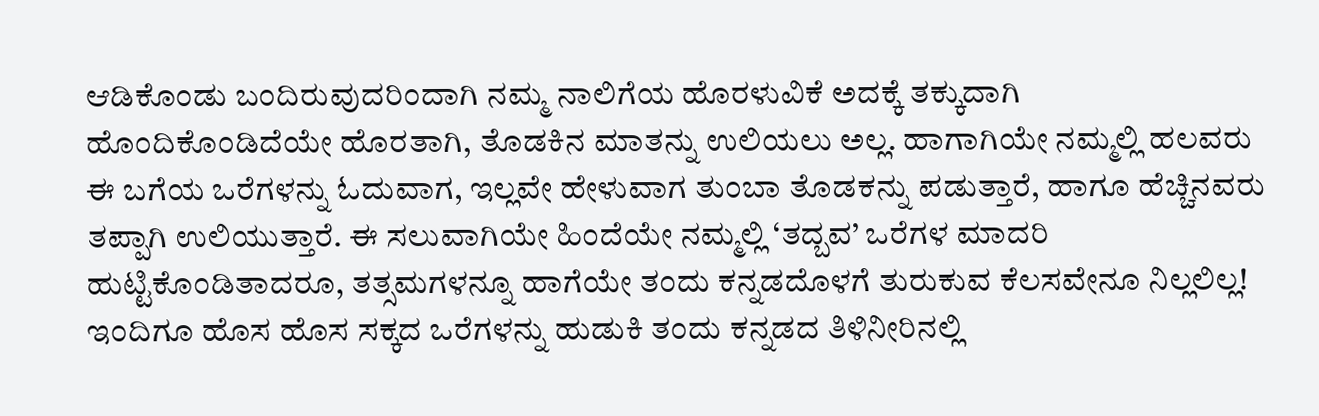ಆಡಿಕೊಂಡು ಬಂದಿರುವುದರಿಂದಾಗಿ ನಮ್ಮ ನಾಲಿಗೆಯ ಹೊರಳುವಿಕೆ ಅದಕ್ಕೆ ತಕ್ಕುದಾಗಿ ಹೊಂದಿಕೊಂಡಿದೆಯೇ ಹೊರತಾಗಿ, ತೊಡಕಿನ ಮಾತನ್ನು ಉಲಿಯಲು ಅಲ್ಲ. ಹಾಗಾಗಿಯೇ ನಮ್ಮಲ್ಲಿ ಹಲವರು ಈ ಬಗೆಯ ಒರೆಗಳನ್ನು ಓದುವಾಗ, ಇಲ್ಲವೇ ಹೇಳುವಾಗ ತುಂಬಾ ತೊಡಕನ್ನು ಪಡುತ್ತಾರೆ, ಹಾಗೂ ಹೆಚ್ಚಿನವರು ತಪ್ಪಾಗಿ ಉಲಿಯುತ್ತಾರೆ. ಈ ಸಲುವಾಗಿಯೇ ಹಿಂದೆಯೇ ನಮ್ಮಲ್ಲಿ ‘ತದ್ಬವ’ ಒರೆಗಳ ಮಾದರಿ ಹುಟ್ಟಿಕೊಂಡಿತಾದರೂ, ತತ್ಸಮಗಳನ್ನೂ ಹಾಗೆಯೇ ತಂದು ಕನ್ನಡದೊಳಗೆ ತುರುಕುವ ಕೆಲಸವೇನೂ ನಿಲ್ಲಲಿಲ್ಲ! ಇಂದಿಗೂ ಹೊಸ ಹೊಸ ಸಕ್ಕದ ಒರೆಗಳನ್ನು ಹುಡುಕಿ ತಂದು ಕನ್ನಡದ ತಿಳಿನೀರಿನಲ್ಲಿ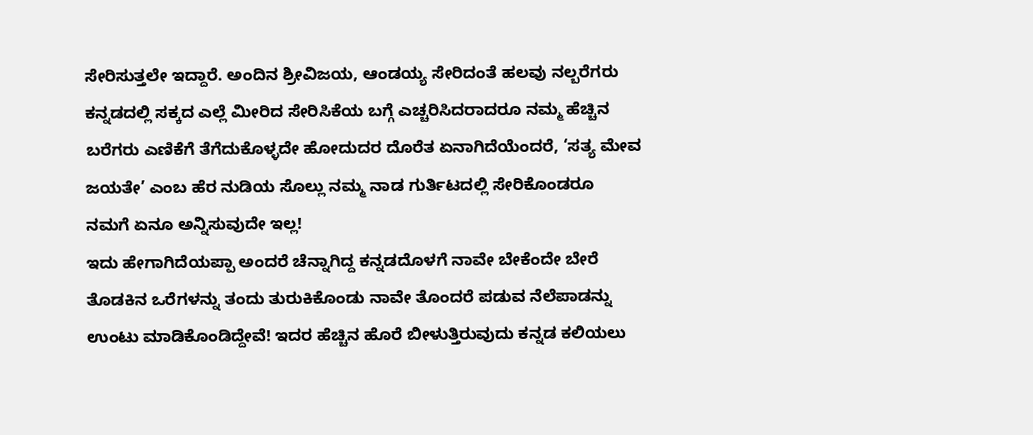ಸೇರಿಸುತ್ತಲೇ ಇದ್ದಾರೆ. ಅಂದಿನ ಶ್ರೀವಿಜಯ, ಆಂಡಯ್ಯ ಸೇರಿದಂತೆ ಹಲವು ನಲ್ಬರೆಗರು ಕನ್ನಡದಲ್ಲಿ ಸಕ್ಕದ ಎಲ್ಲೆ ಮೀರಿದ ಸೇರಿಸಿಕೆಯ ಬಗ್ಗೆ ಎಚ್ಚರಿಸಿದರಾದರೂ ನಮ್ಮ ಹೆಚ್ಚಿನ ಬರೆಗರು ಎಣಿಕೆಗೆ ತೆಗೆದುಕೊಳ್ಳದೇ ಹೋದುದರ ದೊರೆತ ಏನಾಗಿದೆಯೆಂದರೆ, ‘ಸತ್ಯ ಮೇವ ಜಯತೇ’ ಎಂಬ ಹೆರ ನುಡಿಯ ಸೊಲ್ಲು ನಮ್ಮ ನಾಡ ಗುರ್ತಿಟದಲ್ಲಿ ಸೇರಿಕೊಂಡರೂ ನಮಗೆ ಏನೂ ಅನ್ನಿಸುವುದೇ ಇಲ್ಲ!
ಇದು ಹೇಗಾಗಿದೆಯಪ್ಪಾ ಅಂದರೆ ಚೆನ್ನಾಗಿದ್ದ ಕನ್ನಡದೊಳಗೆ ನಾವೇ ಬೇಕೆಂದೇ ಬೇರೆ ತೊಡಕಿನ ಒರೆಗಳನ್ನು ತಂದು ತುರುಕಿಕೊಂಡು ನಾವೇ ತೊಂದರೆ ಪಡುವ ನೆಲೆಪಾಡನ್ನು ಉಂಟು ಮಾಡಿಕೊಂಡಿದ್ದೇವೆ! ಇದರ ಹೆಚ್ಚಿನ ಹೊರೆ ಬೀಳುತ್ತಿರುವುದು ಕನ್ನಡ ಕಲಿಯಲು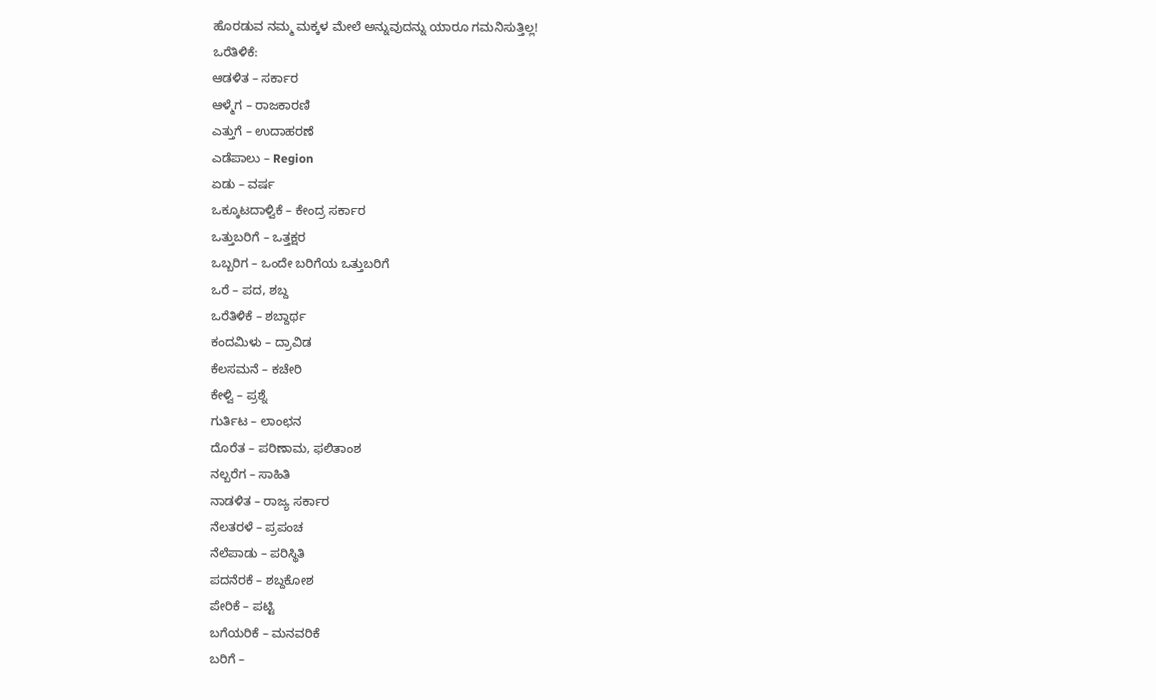ಹೊರಡುವ ನಮ್ಮ ಮಕ್ಕಳ ಮೇಲೆ ಅನ್ನುವುದನ್ನು ಯಾರೂ ಗಮನಿಸುತ್ತಿಲ್ಲ!
ಒರೆತಿಳಿಕೆ:
ಆಡಳಿತ – ಸರ್ಕಾರ
ಆಳ್ಮೆಗ – ರಾಜಕಾರಣಿ
ಎತ್ತುಗೆ – ಉದಾಹರಣೆ
ಎಡೆಪಾಲು – Region
ಏಡು – ವರ್ಷ
ಒಕ್ಕೂಟದಾಳ್ವಿಕೆ – ಕೇಂದ್ರ ಸರ್ಕಾರ
ಒತ್ತುಬರಿಗೆ – ಒತ್ತಕ್ಷರ
ಒಬ್ಬರಿಗ – ಒಂದೇ ಬರಿಗೆಯ ಒತ್ತುಬರಿಗೆ
ಒರೆ – ಪದ, ಶಬ್ದ
ಒರೆತಿಳಿಕೆ – ಶಬ್ದಾರ್ಥ
ಕಂದಮಿಳು – ದ್ರಾವಿಡ
ಕೆಲಸಮನೆ – ಕಚೇರಿ
ಕೇಳ್ವಿ – ಪ್ರಶ್ನೆ
ಗುರ್ತಿಟ – ಲಾಂಛನ
ದೊರೆತ – ಪರಿಣಾಮ, ಫಲಿತಾಂಶ
ನಲ್ಬರೆಗ – ಸಾಹಿತಿ
ನಾಡಳಿತ – ರಾಜ್ಯ ಸರ್ಕಾರ
ನೆಲತರಳೆ – ಪ್ರಪಂಚ
ನೆಲೆಪಾಡು – ಪರಿಸ್ಥಿತಿ
ಪದನೆರಕೆ – ಶಬ್ದಕೋಶ
ಪೇರಿಕೆ – ಪಟ್ಟಿ
ಬಗೆಯರಿಕೆ – ಮನವರಿಕೆ
ಬರಿಗೆ –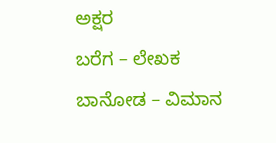ಅಕ್ಷರ
ಬರೆಗ – ಲೇಖಕ
ಬಾನೋಡ – ವಿಮಾನ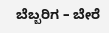ಬೆಬ್ಬರಿಗ – ಬೇರೆ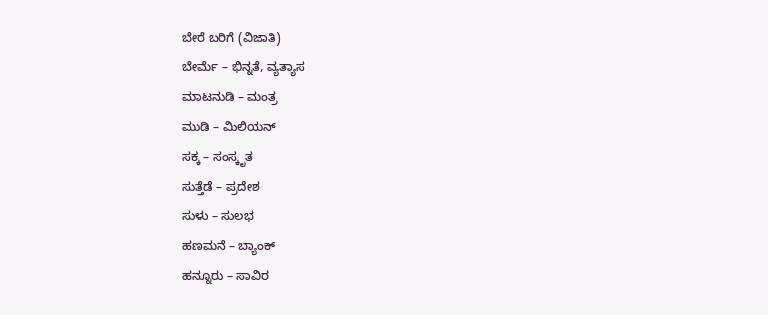ಬೇರೆ ಬರಿಗೆ (ವಿಜಾತಿ)
ಬೇರ್ಮೆ – ಭಿನ್ನತೆ, ವ್ಯತ್ಯಾಸ
ಮಾಟನುಡಿ – ಮಂತ್ರ
ಮುಡಿ – ಮಿಲಿಯನ್
ಸಕ್ಕ – ಸಂಸ್ಕೃತ
ಸುತ್ತೆಡೆ – ಪ್ರದೇಶ
ಸುಳು – ಸುಲಭ
ಹಣಮನೆ – ಬ್ಯಾಂಕ್
ಹನ್ನೂರು – ಸಾವಿರ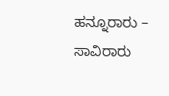ಹನ್ನೂರಾರು – ಸಾವಿರಾರು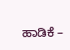ಹಾಡಿಕೆ –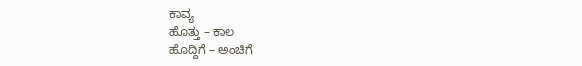ಕಾವ್ಯ
ಹೊತ್ತು – ಕಾಲ
ಹೊದ್ದಿಗೆ – ಅಂಚಿಗೆ